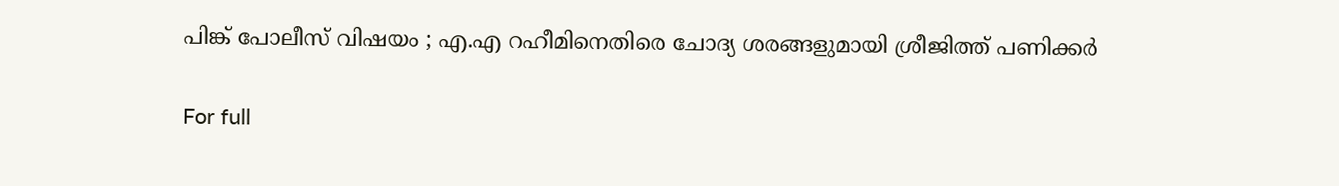പിങ്ക് പോലീസ് വിഷയം ; എ.എ റഹീമിനെതിരെ ചോദ്യ ശരങ്ങളുമായി ശ്രീജിത്ത് പണിക്കര്‍

For full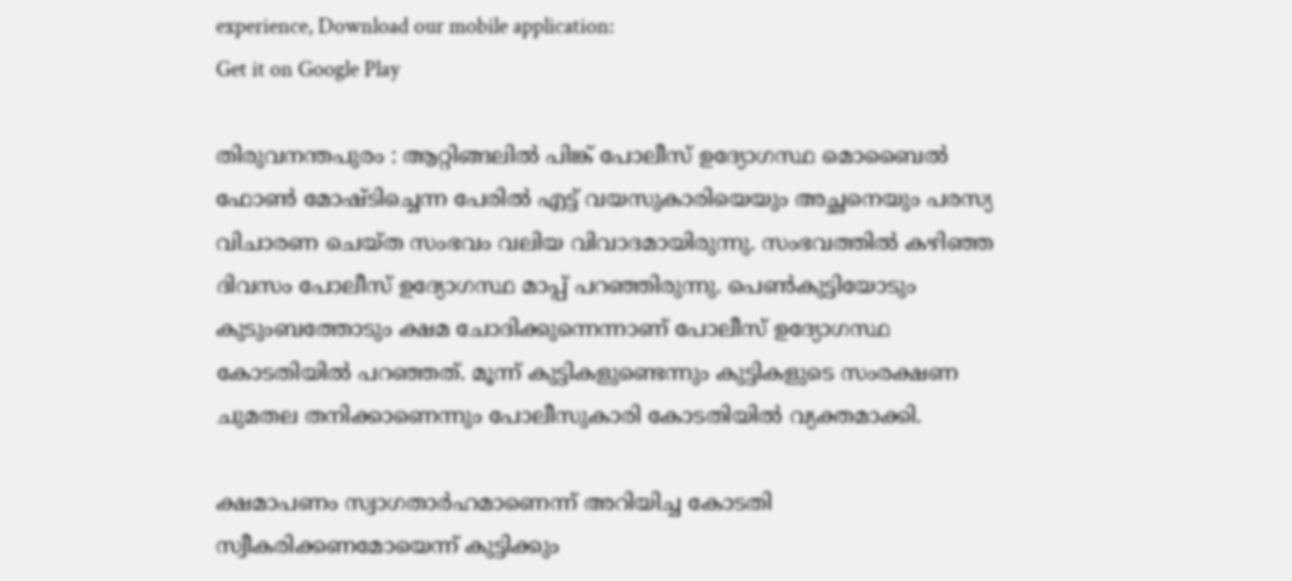experience, Download our mobile application:
Get it on Google Play

തിരുവനന്തപുരം : ആറ്റിങ്ങലില്‍ പിങ്ക് പോലീസ് ഉദ്യോഗസ്ഥ മൊബൈല്‍ ഫോണ്‍ മോഷ്ടിച്ചെന്ന പേരില്‍ എട്ട് വയസുകാരിയെയും അച്ഛനെയും പരസ്യ വിചാരണ ചെയ്ത സംഭവം വലിയ വിവാദമായിരുന്നു. സംഭവത്തില്‍ കഴിഞ്ഞ ദിവസം പോലീസ് ഉദ്യോഗസ്ഥ മാപ്പ് പറഞ്ഞിരുന്നു. പെണ്‍കുട്ടിയോടും കുടുംബത്തോടും ക്ഷമ ചോദിക്കുന്നെന്നാണ് പോലീസ് ഉദ്യോഗസ്ഥ കോടതിയില്‍ പറഞ്ഞത്. മൂന്ന് കുട്ടികളുണ്ടെന്നും കുട്ടികളുടെ സംരക്ഷണ ചുമതല തനിക്കാണെന്നും പോലീസുകാരി കോടതിയില്‍ വ്യക്തമാക്കി.

ക്ഷമാപണം സ്വാഗതാര്‍ഹമാണെന്ന് അറിയിച്ച കോടതി സ്വീകരിക്കണമോയെന്ന് കുട്ടിക്കും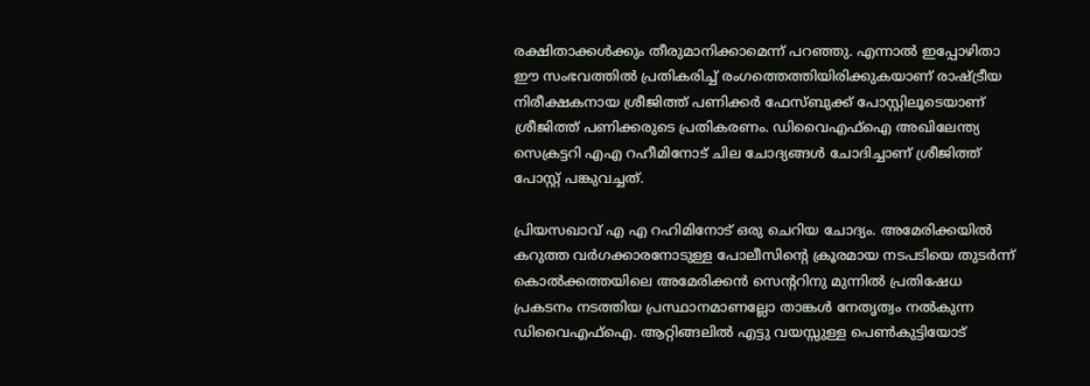രക്ഷിതാക്കള്‍ക്കും തീരുമാനിക്കാമെന്ന് പറഞ്ഞു. എന്നാല്‍ ഇപ്പോഴിതാ ഈ സംഭവത്തില്‍ പ്രതികരിച്ച് രംഗത്തെത്തിയിരിക്കുകയാണ് രാഷ്ട്രീയ നിരീക്ഷകനായ ശ്രീജിത്ത് പണിക്കര്‍ ഫേസ്ബുക്ക് പോസ്റ്റിലൂടെയാണ് ശ്രീജിത്ത് പണിക്കരുടെ പ്രതികരണം. ഡിവൈഎഫ്ഐ അഖിലേന്ത്യ സെക്രട്ടറി എഎ റഹീമിനോട് ചില ചോദ്യങ്ങള്‍ ചോദിച്ചാണ് ശ്രീജിത്ത് പോസ്റ്റ് പങ്കുവച്ചത്.

പ്രിയസഖാവ് എ എ റഹിമിനോട് ഒരു ചെറിയ ചോദ്യം. അമേരിക്കയില്‍ കറുത്ത വര്‍ഗക്കാരനോടുള്ള പോലീസിന്റെ ക്രൂരമായ നടപടിയെ തുടര്‍ന്ന് കൊല്‍ക്കത്തയിലെ അമേരിക്കന്‍ സെന്ററിനു മുന്നില്‍ പ്രതിഷേധ പ്രകടനം നടത്തിയ പ്രസ്ഥാനമാണല്ലോ താങ്കള്‍ നേതൃത്വം നല്‍കുന്ന ഡിവൈഎഫ്ഐ. ആറ്റിങ്ങലില്‍ എട്ടു വയസ്സുള്ള പെണ്‍കുട്ടിയോട്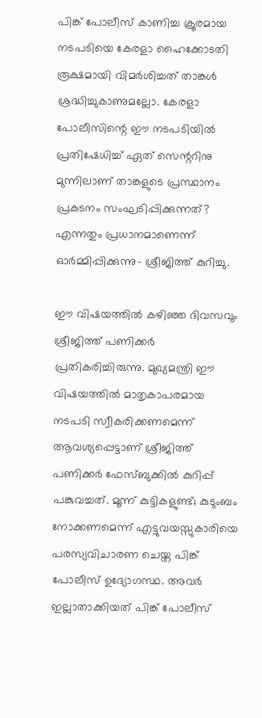പിങ്ക് പോലീസ് കാണിച്ച ക്രൂരമായ നടപടിയെ കേരളാ ഹൈക്കോടതി രൂക്ഷമായി വിമര്‍ശിച്ചത് താങ്കള്‍ ശ്രദ്ധിച്ചുകാണുമല്ലോ. കേരളാ പോലീസിന്റെ ഈ നടപടിയില്‍ പ്രതിഷേധിച്ച് ഏത് സെന്ററിനു മുന്നിലാണ് താങ്കളുടെ പ്രസ്ഥാനം പ്രകടനം സംഘടിപ്പിക്കുന്നത്? എന്നതും പ്രധാനമാണെന്ന് ഓര്‍മ്മിപ്പിക്കുന്നു- ശ്രീജിത്ത് കുറിച്ചു.

ഈ വിഷയത്തില്‍ കഴിഞ്ഞ ദിവസവും ശ്രീജിത്ത് പണിക്കര്‍ പ്രതികരിച്ചിരുന്നു. മുഖ്യമന്ത്രി ഈ വിഷയത്തില്‍ മാതൃകാപരമായ നടപടി സ്വീകരിക്കണമെന്ന് ആവശ്യപ്പെട്ടാണ് ശ്രീജിത്ത് പണിക്കര്‍ ഫേസ്ബുക്കില്‍ കുറിപ്പ് പങ്കുവച്ചത്. മൂന്ന് കുട്ടികളുണ്ട്; കുടുംബം നോക്കണമെന്ന് എട്ടുവയസ്സുകാരിയെ പരസ്യവിചാരണ ചെയ്ത പിങ്ക് പോലീസ് ഉദ്യോഗസ്ഥ. അവര്‍ ഇല്ലാതാക്കിയത് പിങ്ക് പോലീസ്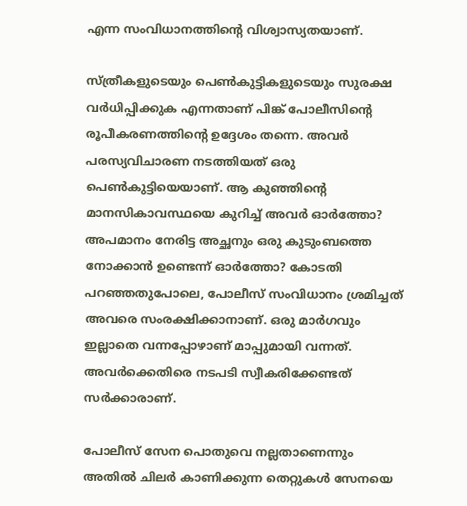എന്ന സംവിധാനത്തിന്റെ വിശ്വാസ്യതയാണ്.

സ്ത്രീകളുടെയും പെണ്‍കുട്ടികളുടെയും സുരക്ഷ വര്‍ധിപ്പിക്കുക എന്നതാണ് പിങ്ക് പോലീസിന്റെ രൂപീകരണത്തിന്റെ ഉദ്ദേശം തന്നെ. അവര്‍ പരസ്യവിചാരണ നടത്തിയത് ഒരു പെണ്‍കുട്ടിയെയാണ്. ആ കുഞ്ഞിന്റെ മാനസികാവസ്ഥയെ കുറിച്ച് അവര്‍ ഓര്‍ത്തോ? അപമാനം നേരിട്ട അച്ഛനും ഒരു കുടുംബത്തെ നോക്കാന്‍ ഉണ്ടെന്ന് ഓര്‍ത്തോ? കോടതി പറഞ്ഞതുപോലെ, പോലീസ് സംവിധാനം ശ്രമിച്ചത് അവരെ സംരക്ഷിക്കാനാണ്. ഒരു മാര്‍ഗവും ഇല്ലാതെ വന്നപ്പോഴാണ് മാപ്പുമായി വന്നത്. അവര്‍ക്കെതിരെ നടപടി സ്വീകരിക്കേണ്ടത് സര്‍ക്കാരാണ്.

പോലീസ് സേന പൊതുവെ നല്ലതാണെന്നും അതില്‍ ചിലര്‍ കാണിക്കുന്ന തെറ്റുകള്‍ സേനയെ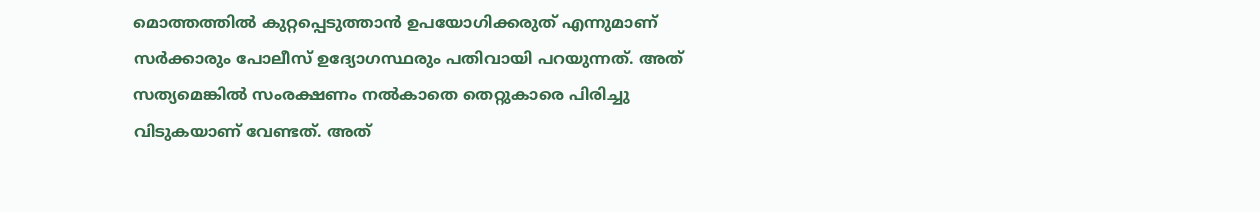മൊത്തത്തില്‍ കുറ്റപ്പെടുത്താന്‍ ഉപയോഗിക്കരുത് എന്നുമാണ് സര്‍ക്കാരും പോലീസ് ഉദ്യോഗസ്ഥരും പതിവായി പറയുന്നത്. അത് സത്യമെങ്കില്‍ സംരക്ഷണം നല്‍കാതെ തെറ്റുകാരെ പിരിച്ചു വിടുകയാണ് വേണ്ടത്. അത്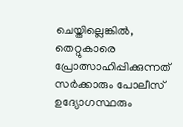ചെയ്തില്ലെങ്കില്‍, തെറ്റുകാരെ പ്രോത്സാഹിപ്പിക്കുന്നത് സര്‍ക്കാരും പോലീസ് ഉദ്യോഗസ്ഥരും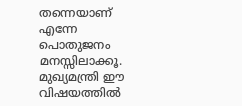തന്നെയാണ് എന്നേ പൊതുജനം മനസ്സിലാക്കൂ. മുഖ്യമന്ത്രി ഈ വിഷയത്തില്‍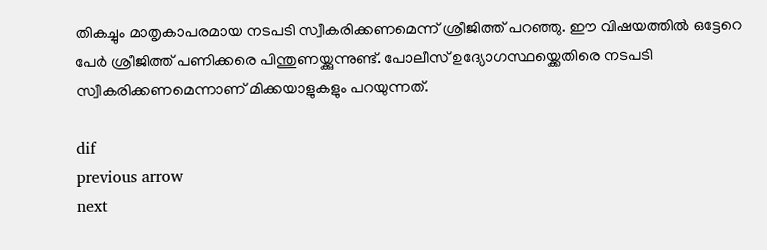തികച്ചും മാതൃകാപരമായ നടപടി സ്വീകരിക്കണമെന്ന് ശ്രീജിത്ത് പറഞ്ഞു. ഈ വിഷയത്തില്‍ ഒട്ടേറെ പേര്‍ ശ്രീജിത്ത് പണിക്കരെ പിന്തുണയ്ക്കുന്നുണ്ട്. പോലീസ് ഉദ്യോഗസ്ഥയ്ക്കെതിരെ നടപടി സ്വീകരിക്കണമെന്നാണ് മിക്കയാളുകളും പറയുന്നത്.

dif
previous arrow
next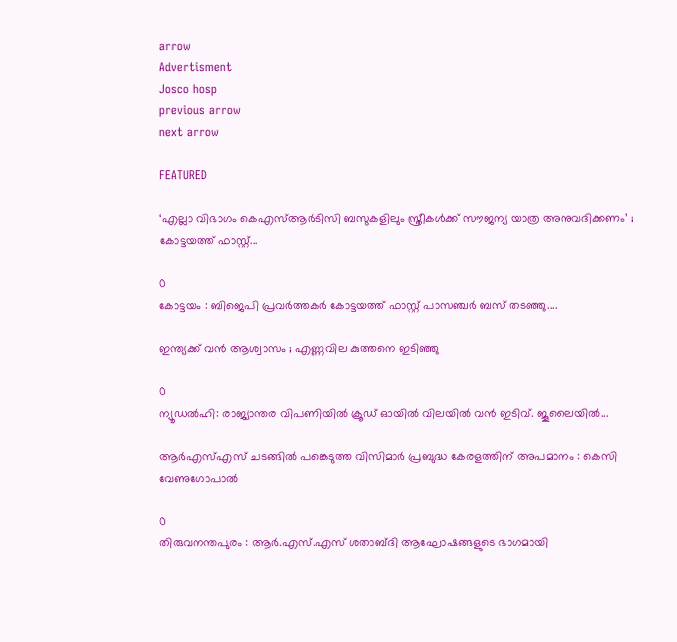arrow
Advertisment
Josco hosp
previous arrow
next arrow

FEATURED

‘എല്ലാ വിഭാഗം കെഎസ്ആർടിസി ബസുകളിലും സ്ത്രീകൾക്ക് സൗജന്യ യാത്ര അനുവദിക്കണം’ ; കോട്ടയത്ത് ഫാസ്റ്റ്...

0
കോട്ടയം : ബിജെപി പ്രവർത്തകർ കോട്ടയത്ത് ഫാസ്റ്റ് പാസഞ്ചർ ബസ് തടഞ്ഞു....

ഇന്ത്യക്ക് വൻ ആശ്വാസം ; എണ്ണവില കുത്തനെ ഇടിഞ്ഞു

0
ന്യൂഡൽഹി: രാജ്യാന്തര വിപണിയില്‍ ക്രൂഡ് ഓയില്‍ വിലയില്‍ വന്‍ ഇടിവ്. ജൂലൈയില്‍...

ആർഎസ്എസ് ചടങ്ങിൽ പങ്കെടുത്ത വിസിമാർ പ്രബുദ്ധ കേരളത്തിന് അപമാനം ‌: കെസി വേണുഗോപാൽ

0
തിരുവനന്തപുരം : ആർ.എസ്.എസ് ശതാബ്ദി ആഘോഷങ്ങളുടെ ഭാഗമായി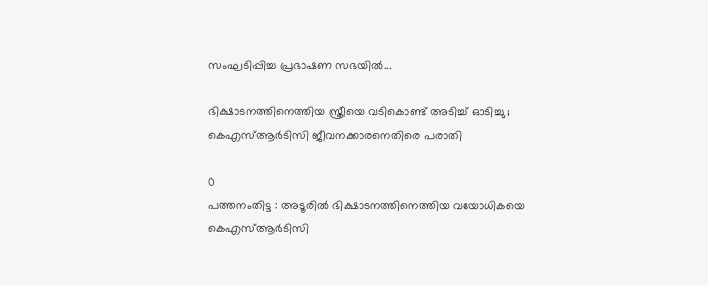സംഘടിപ്പിച്ച പ്രഭാഷണ സഭയിൽ...

ഭിക്ഷാടനത്തിനെത്തിയ സ്ത്രീയെ വടികൊണ്ട് അടിച്ച് ഓടിച്ചു ; കെഎസ്‌ആർടിസി ജീവനക്കാരനെതിരെ പരാതി

0
പത്തനംതിട്ട : അടൂരിൽ ഭിക്ഷാടനത്തിനെത്തിയ വയോധികയെ കെഎസ്ആർടിസി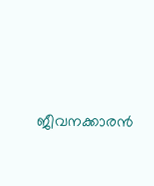ജീവനക്കാരൻ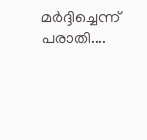മർദ്ദിച്ചെന്ന് പരാതി....